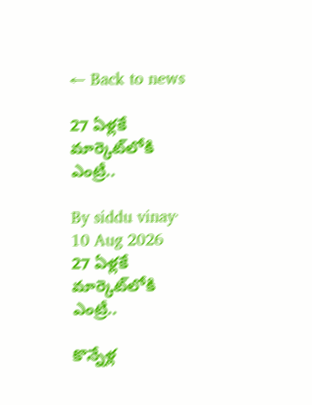← Back to news

27 ఏళ్లకే మార్కెట్‌లోకి ఎంట్రీ..

By siddu vinay· 10 Aug 2026
27 ఏళ్లకే మార్కెట్‌లోకి ఎంట్రీ..

కొన్నేళ్ల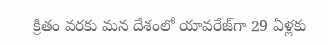క్రితం వరకు మన దేశంలో యావరేజ్‌గా 29 ఏళ్లకు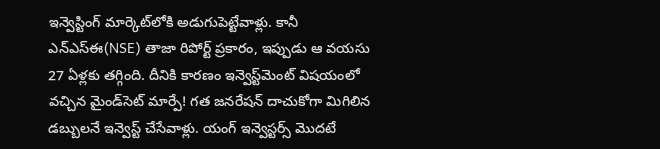ఇన్వెస్టింగ్ మార్కెట్‌లోకి అడుగుపెట్టేవాళ్లు. కానీ ఎన్ఎస్ఈ(NSE) తాజా రిపోర్ట్ ప్రకారం, ఇప్పుడు ఆ వయసు 27 ఏళ్లకు తగ్గింది. దీనికి కారణం ఇన్వెస్ట్‌మెంట్ విషయంలో వచ్చిన మైండ్‌సెట్ మార్పే! గత జనరేషన్ దాచుకోగా మిగిలిన డబ్బులనే ఇన్వెస్ట్ చేసేవాళ్లు. యంగ్ ఇన్వెస్టర్స్ మొదటే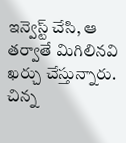ఇన్వెస్ట్ చేసి, ఆ తర్వాతే మిగిలినవి ఖర్చు చేస్తున్నారు. చిన్న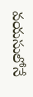వయసులోనే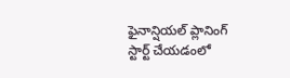ఫైనాన్షియల్ ప్లానింగ్ స్టార్ట్ చేయడంలో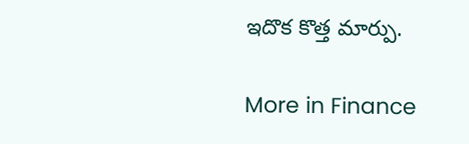ఇదొక కొత్త మార్పు.

More in Finance